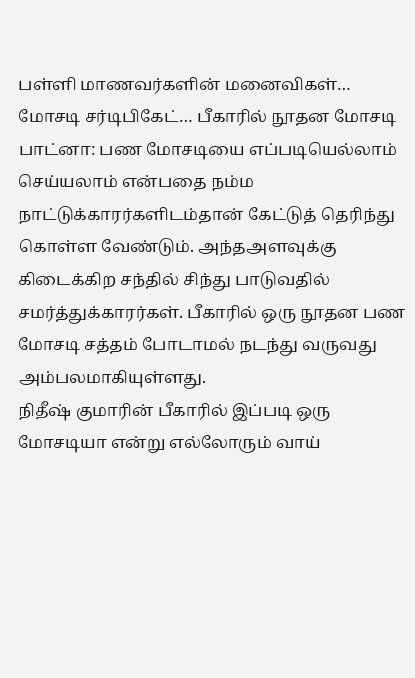பள்ளி மாணவர்களின் மனைவிகள்… மோசடி சர்டிபிகேட்… பீகாரில் நூதன மோசடி
பாட்னா: பண மோசடியை எப்படியெல்லாம் செய்யலாம் என்பதை நம்ம நாட்டுக்காரர்களிடம்தான் கேட்டுத் தெரிந்து கொள்ள வேண்டும். அந்தஅளவுக்கு கிடைக்கிற சந்தில் சிந்து பாடுவதில் சமர்த்துக்காரர்கள். பீகாரில் ஒரு நூதன பண மோசடி சத்தம் போடாமல் நடந்து வருவது அம்பலமாகியுள்ளது.
நிதீஷ் குமாரின் பீகாரில் இப்படி ஒரு மோசடியா என்று எல்லோரும் வாய்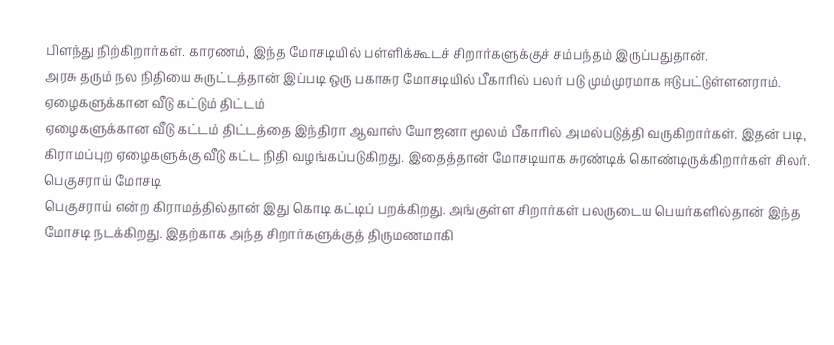பிளந்து நிற்கிறார்கள். காரணம், இந்த மோசடியில் பள்ளிக்கூடச் சிறார்களுக்குச் சம்பந்தம் இருப்பதுதான்.
அரசு தரும் நல நிதியை சுருட்டத்தான் இப்படி ஒரு பகாசுர மோசடியில் பீகாரில் பலர் படு மும்முரமாக ஈடுபட்டுள்ளனராம்.
ஏழைகளுக்கான வீடு கட்டும் திட்டம்
ஏழைகளுக்கான வீடு கட்டம் திட்டத்தை இந்திரா ஆவாஸ் யோஜனா மூலம் பீகாரில் அமல்படுத்தி வருகிறார்கள். இதன் படி, கிராமப்புற ஏழைகளுக்கு வீடு கட்ட நிதி வழங்கப்படுகிறது. இதைத்தான் மோசடியாக சுரண்டிக் கொண்டிருக்கிறார்கள் சிலர்.
பெகுசராய் மோசடி
பெகுசராய் என்ற கிராமத்தில்தான் இது கொடி கட்டிப் பறக்கிறது. அங்குள்ள சிறார்கள் பலருடைய பெயர்களில்தான் இந்த மோசடி நடக்கிறது. இதற்காக அந்த சிறார்களுக்குத் திருமணமாகி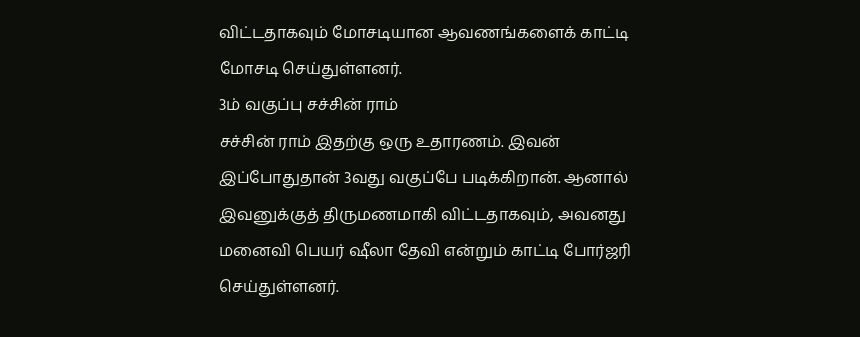விட்டதாகவும் மோசடியான ஆவணங்களைக் காட்டி மோசடி செய்துள்ளனர்.
3ம் வகுப்பு சச்சின் ராம்
சச்சின் ராம் இதற்கு ஒரு உதாரணம். இவன் இப்போதுதான் 3வது வகுப்பே படிக்கிறான். ஆனால் இவனுக்குத் திருமணமாகி விட்டதாகவும், அவனது மனைவி பெயர் ஷீலா தேவி என்றும் காட்டி போர்ஜரி செய்துள்ளனர்.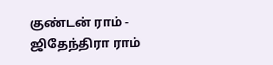குண்டன் ராம் - ஜிதேந்திரா ராம்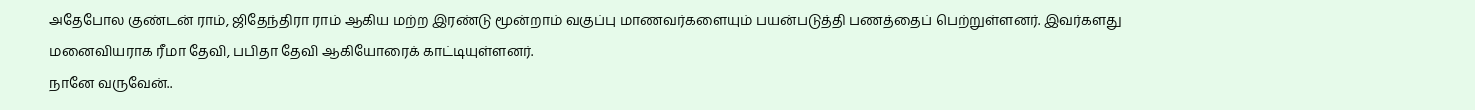அதேபோல குண்டன் ராம், ஜிதேந்திரா ராம் ஆகிய மற்ற இரண்டு மூன்றாம் வகுப்பு மாணவர்களையும் பயன்படுத்தி பணத்தைப் பெற்றுள்ளனர். இவர்களது மனைவியராக ரீமா தேவி, பபிதா தேவி ஆகியோரைக் காட்டியுள்ளனர்.
நானே வருவேன்..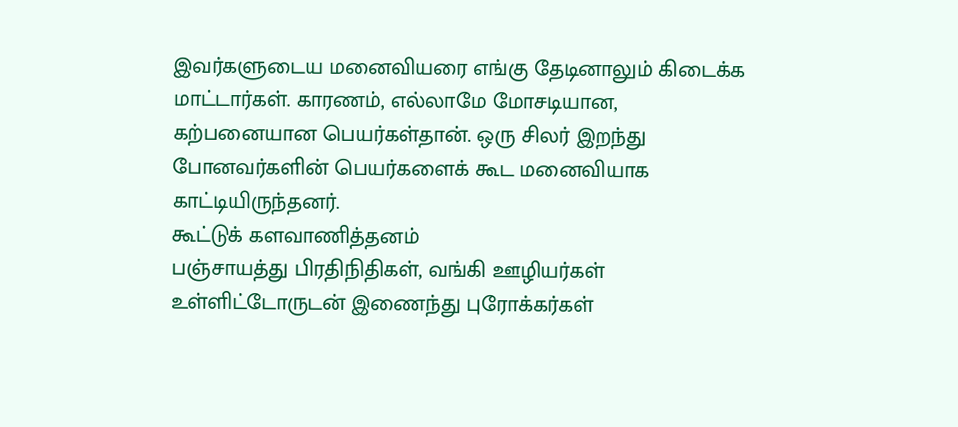இவர்களுடைய மனைவியரை எங்கு தேடினாலும் கிடைக்க மாட்டார்கள். காரணம், எல்லாமே மோசடியான, கற்பனையான பெயர்கள்தான். ஒரு சிலர் இறந்து போனவர்களின் பெயர்களைக் கூட மனைவியாக காட்டியிருந்தனர்.
கூட்டுக் களவாணித்தனம்
பஞ்சாயத்து பிரதிநிதிகள், வங்கி ஊழியர்கள் உள்ளிட்டோருடன் இணைந்து புரோக்கர்கள்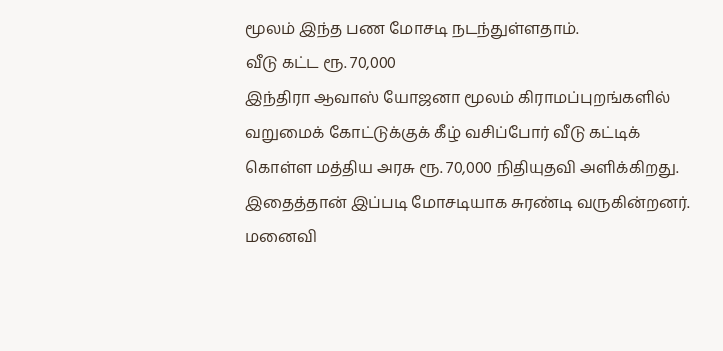மூலம் இந்த பண மோசடி நடந்துள்ளதாம்.
வீடு கட்ட ரூ. 70,000
இந்திரா ஆவாஸ் யோஜனா மூலம் கிராமப்புறங்களில் வறுமைக் கோட்டுக்குக் கீழ் வசிப்போர் வீடு கட்டிக் கொள்ள மத்திய அரசு ரூ. 70,000 நிதியுதவி அளிக்கிறது. இதைத்தான் இப்படி மோசடியாக சுரண்டி வருகின்றனர்.
மனைவி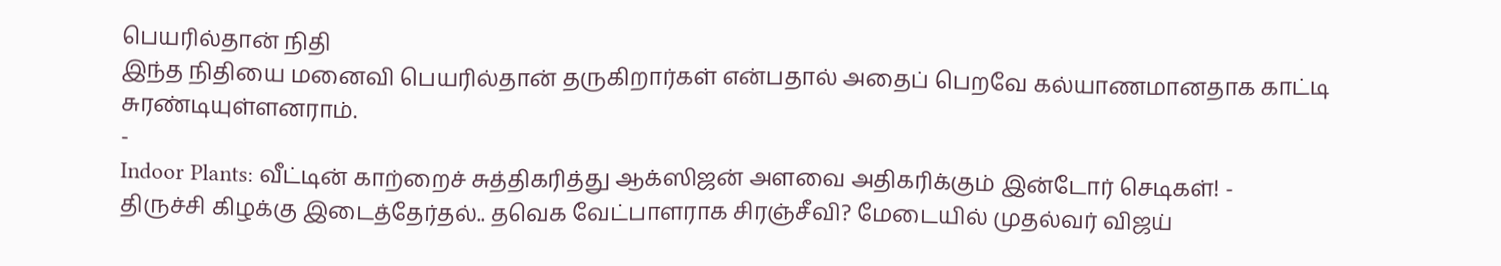பெயரில்தான் நிதி
இந்த நிதியை மனைவி பெயரில்தான் தருகிறார்கள் என்பதால் அதைப் பெறவே கல்யாணமானதாக காட்டி சுரண்டியுள்ளனராம்.
-
Indoor Plants: வீட்டின் காற்றைச் சுத்திகரித்து ஆக்ஸிஜன் அளவை அதிகரிக்கும் இன்டோர் செடிகள்! -
திருச்சி கிழக்கு இடைத்தேர்தல்.. தவெக வேட்பாளராக சிரஞ்சீவி? மேடையில் முதல்வர் விஜய்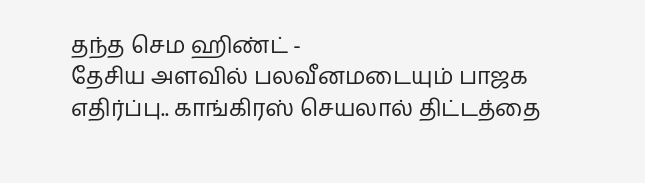தந்த செம ஹிண்ட் -
தேசிய அளவில் பலவீனமடையும் பாஜக எதிர்ப்பு.. காங்கிரஸ் செயலால் திட்டத்தை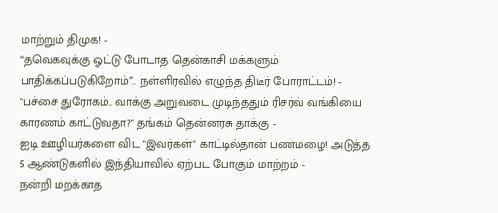மாற்றும் திமுக! -
“தவெகவுக்கு ஓட்டு போடாத தென்காசி மக்களும் பாதிக்கப்படுகிறோம்”.. நள்ளிரவில் எழுந்த திடீர் போராட்டம்! -
"பச்சை துரோகம்.. வாக்கு அறுவடை முடிந்ததும் ரிசர்வ் வங்கியை காரணம் காட்டுவதா?" தங்கம் தென்னரசு தாக்கு -
ஐடி ஊழியர்களை விட "இவர்கள்" காட்டில்தான் பணமழை! அடுத்த 5 ஆண்டுகளில் இந்தியாவில் ஏற்பட போகும் மாற்றம் -
நன்றி மறக்காத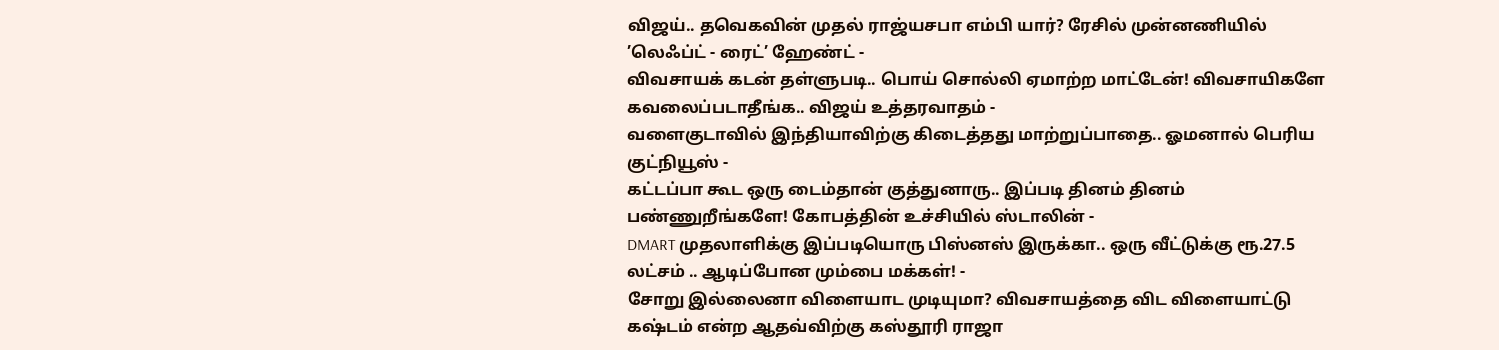விஜய்.. தவெகவின் முதல் ராஜ்யசபா எம்பி யார்? ரேசில் முன்னணியில் ’லெஃப்ட் - ரைட்’ ஹேண்ட் -
விவசாயக் கடன் தள்ளுபடி.. பொய் சொல்லி ஏமாற்ற மாட்டேன்! விவசாயிகளே கவலைப்படாதீங்க.. விஜய் உத்தரவாதம் -
வளைகுடாவில் இந்தியாவிற்கு கிடைத்தது மாற்றுப்பாதை.. ஓமனால் பெரிய குட்நியூஸ் -
கட்டப்பா கூட ஒரு டைம்தான் குத்துனாரு.. இப்படி தினம் தினம் பண்ணுறீங்களே! கோபத்தின் உச்சியில் ஸ்டாலின் -
DMART முதலாளிக்கு இப்படியொரு பிஸ்னஸ் இருக்கா.. ஒரு வீட்டுக்கு ரூ.27.5 லட்சம் .. ஆடிப்போன மும்பை மக்கள்! -
சோறு இல்லைனா விளையாட முடியுமா? விவசாயத்தை விட விளையாட்டு கஷ்டம் என்ற ஆதவ்விற்கு கஸ்தூரி ராஜா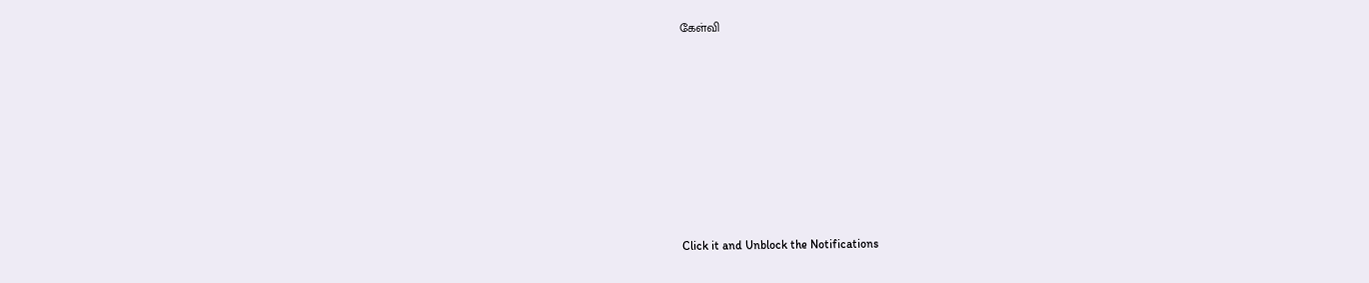கேள்வி












Click it and Unblock the Notifications